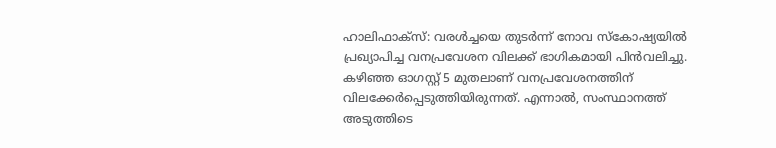ഹാലിഫാക്സ്: വരൾച്ചയെ തുടർന്ന് നോവ സ്കോഷ്യയിൽ പ്രഖ്യാപിച്ച വനപ്രവേശന വിലക്ക് ഭാഗികമായി പിൻവലിച്ചു. കഴിഞ്ഞ ഓഗസ്റ്റ് 5 മുതലാണ് വനപ്രവേശനത്തിന് വിലക്കേർപ്പെടുത്തിയിരുന്നത്. എന്നാൽ, സംസ്ഥാനത്ത് അടുത്തിടെ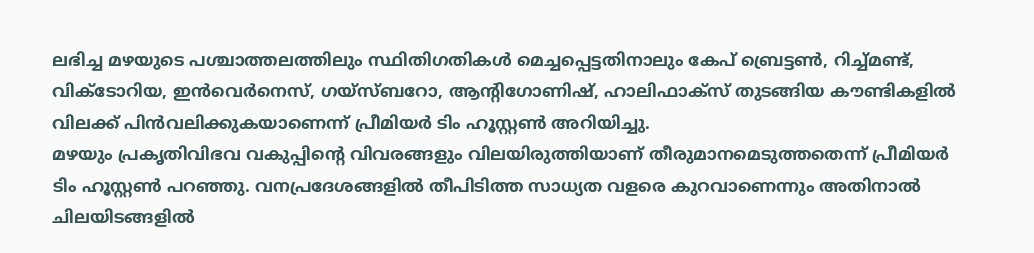ലഭിച്ച മഴയുടെ പശ്ചാത്തലത്തിലും സ്ഥിതിഗതികൾ മെച്ചപ്പെട്ടതിനാലും കേപ് ബ്രെട്ടൺ, റിച്ച്മണ്ട്, വിക്ടോറിയ, ഇൻവെർനെസ്, ഗയ്സ്ബറോ, ആന്റിഗോണിഷ്, ഹാലിഫാക്സ് തുടങ്ങിയ കൗണ്ടികളിൽ വിലക്ക് പിൻവലിക്കുകയാണെന്ന് പ്രീമിയർ ടിം ഹൂസ്റ്റൺ അറിയിച്ചു.
മഴയും പ്രകൃതിവിഭവ വകുപ്പിന്റെ വിവരങ്ങളും വിലയിരുത്തിയാണ് തീരുമാനമെടുത്തതെന്ന് പ്രീമിയർ ടിം ഹൂസ്റ്റൺ പറഞ്ഞു. വനപ്രദേശങ്ങളിൽ തീപിടിത്ത സാധ്യത വളരെ കുറവാണെന്നും അതിനാൽ ചിലയിടങ്ങളിൽ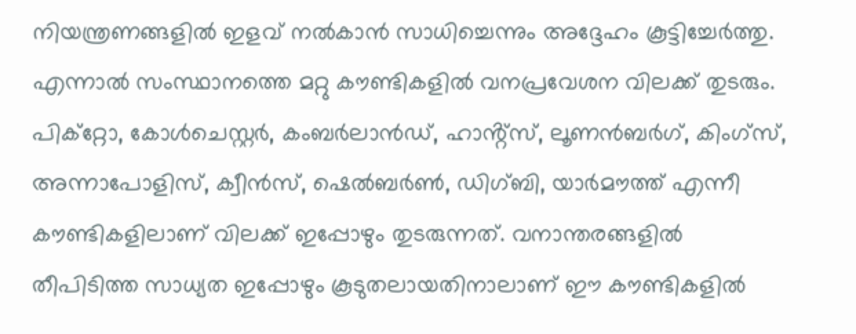നിയന്ത്രണങ്ങളിൽ ഇളവ് നൽകാൻ സാധിച്ചെന്നും അദ്ദേഹം കൂട്ടിച്ചേർത്തു. എന്നാൽ സംസ്ഥാനത്തെ മറ്റു കൗണ്ടികളിൽ വനപ്രവേശന വിലക്ക് തുടരും. പിക്റ്റോ, കോൾചെസ്റ്റർ, കംബർലാൻഡ്, ഹാൻ്റ്സ്, ലൂണൻബർഗ്, കിംഗ്സ്, അന്നാപോളിസ്, ക്വീൻസ്, ഷെൽബർൺ, ഡിഗ്ബി, യാർമൗത്ത് എന്നീ കൗണ്ടികളിലാണ് വിലക്ക് ഇപ്പോഴും തുടരുന്നത്. വനാന്തരങ്ങളിൽ തീപിടിത്ത സാധ്യത ഇപ്പോഴും കൂടുതലായതിനാലാണ് ഈ കൗണ്ടികളിൽ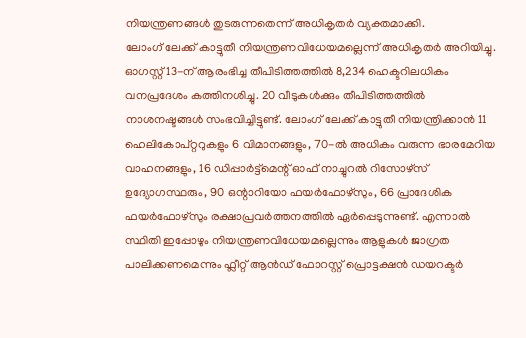നിയന്ത്രണങ്ങൾ തുടരുന്നതെന്ന് അധികൃതർ വ്യക്തമാക്കി.
ലോംഗ് ലേക്ക് കാട്ടുതീ നിയന്ത്രണവിധേയമല്ലെന്ന് അധികൃതർ അറിയിച്ചു. ഓഗസ്റ്റ് 13-ന് ആരംഭിച്ച തീപിടിത്തത്തിൽ 8,234 ഹെക്ടറിലധികം വനപ്രദേശം കത്തിനശിച്ചു. 20 വീടുകൾക്കും തീപിടിത്തത്തിൽ നാശനഷ്ടങ്ങൾ സംഭവിച്ചിട്ടുണ്ട്. ലോംഗ് ലേക്ക് കാട്ടുതീ നിയന്ത്രിക്കാൻ 11 ഹെലികോപ്റ്ററുകളും 6 വിമാനങ്ങളും, 70-ൽ അധികം വരുന്ന ഭാരമേറിയ വാഹനങ്ങളും, 16 ഡിപ്പാർട്ട്മെന്റ് ഓഫ് നാച്ചുറൽ റിസോഴ്സ് ഉദ്യോഗസ്ഥരും, 90 ഒന്റാറിയോ ഫയർഫോഴ്സും, 66 പ്രാദേശിക ഫയർഫോഴ്സും രക്ഷാപ്രവർത്തനത്തിൽ ഏർപ്പെടുന്നുണ്ട്. എന്നാൽ സ്ഥിതി ഇപ്പോഴും നിയന്ത്രണവിധേയമല്ലെന്നും ആളുകൾ ജാഗ്രത പാലിക്കണമെന്നും ഫ്ലീറ്റ് ആൻഡ് ഫോറസ്റ്റ് പ്രൊട്ടക്ഷൻ ഡയറക്ടർ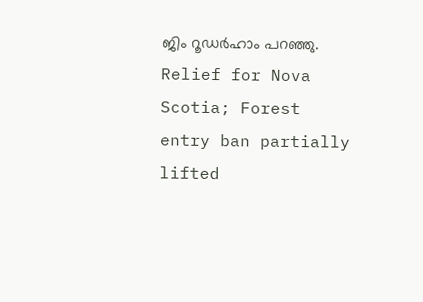ജിം റൂഡർഹാം പറഞ്ഞു.
Relief for Nova Scotia; Forest entry ban partially lifted